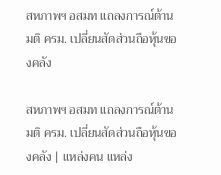สหภาพฯ อสมท แถลงการณ์ต้านมติ ครม. เปลี่ยนสัดส่วนถือหุ้นของคลัง

สหภาพฯ อสมท แถลงการณ์ต้านมติ ครม. เปลี่ยนสัดส่วนถือหุ้นของคลัง | แหล่งคน แหล่ง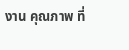งาน คุณภาพ ที่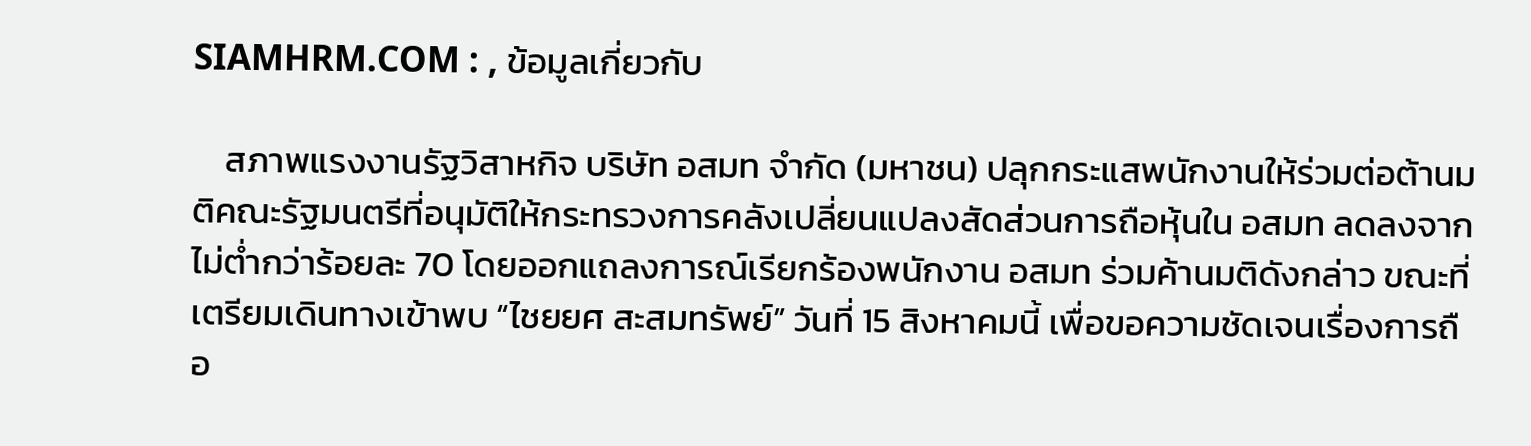SIAMHRM.COM : , ข้อมูลเกี่ยวกับ

    สภาพแรงงานรัฐวิสาหกิจ บริษัท อสมท จำกัด (มหาชน) ปลุกกระแสพนักงานให้ร่วมต่อต้านมติคณะรัฐมนตรีที่อนุมัติให้กระทรวงการคลังเปลี่ยนแปลงสัดส่วนการถือหุ้นใน อสมท ลดลงจากไม่ต่ำกว่าร้อยละ 70 โดยออกแถลงการณ์เรียกร้องพนักงาน อสมท ร่วมค้านมติดังกล่าว ขณะที่เตรียมเดินทางเข้าพบ “ไชยยศ สะสมทรัพย์” วันที่ 15 สิงหาคมนี้ เพื่อขอความชัดเจนเรื่องการถือ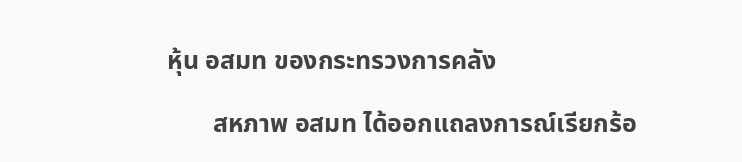หุ้น อสมท ของกระทรวงการคลัง

       สหภาพ อสมท ได้ออกแถลงการณ์เรียกร้อ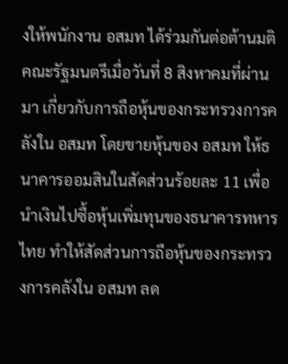งให้พนักงาน อสมท ได้ร่วมกันต่อต้านมติคณะรัฐมนตรีเมื่อวันที่ 8 สิงหาคมที่ผ่านมา เกี่ยวกับการถือหุ้นของกระทรวงการคลังใน อสมท โดยขายหุ้นของ อสมท ให้ธนาคารออมสินในสัดส่วนร้อยละ 11 เพื่อนำเงินไปซื้อหุ้นเพิ่มทุนของธนาคารทหารไทย ทำให้สัดส่วนการถือหุ้นของกระทรวงการคลังใน อสมท ลด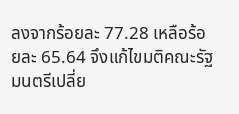ลงจากร้อยละ 77.28 เหลือร้อยละ 65.64 จึงแก้ไขมติคณะรัฐมนตรีเปลี่ย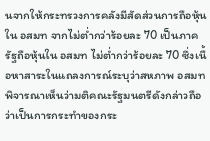นจากให้กระทรวงการคลังมีสัดส่วนการถือหุ้นใน อสมท จากไม่ต่ำกว่าร้อยละ 70 เป็นภาครัฐถือหุ้นใน อสมท ไม่ต่ำกว่าร้อยละ 70 ซึ่งเนื้อหาสาระในแถลงการณ์ระบุว่าสหภาพ อสมท พิจารณาเห็นว่ามติคณะรัฐมนตรีดังกล่าวถือว่าเป็นการกระทำของกระ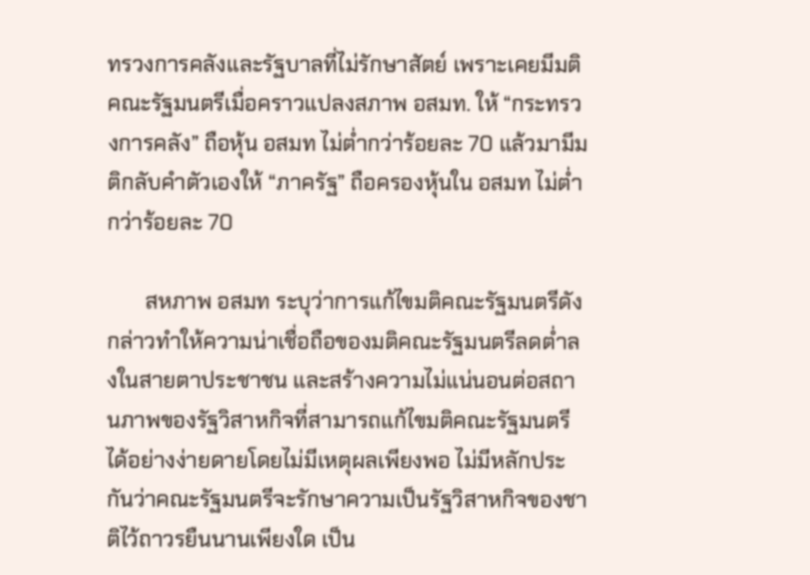ทรวงการคลังและรัฐบาลที่ไม่รักษาสัตย์ เพราะเคยมีมติคณะรัฐมนตรีเมื่อคราวแปลงสภาพ อสมท. ให้ “กระทรวงการคลัง” ถือหุ้น อสมท ไม่ต่ำกว่าร้อยละ 70 แล้วมามีมติกลับคำตัวเองให้ “ภาครัฐ” ถือครองหุ้นใน อสมท ไม่ต่ำกว่าร้อยละ 70

       สหภาพ อสมท ระบุว่าการแก้ไขมติคณะรัฐมนตรีดังกล่าวทำให้ความน่าเชื่อถือของมติคณะรัฐมนตรีลดต่ำลงในสายตาประชาชน และสร้างความไม่แน่นอนต่อสถานภาพของรัฐวิสาหกิจที่สามารถแก้ไขมติคณะรัฐมนตรีได้อย่างง่ายดายโดยไม่มีเหตุผลเพียงพอ ไม่มีหลักประกันว่าคณะรัฐมนตรีจะรักษาความเป็นรัฐวิสาหกิจของชาติไว้ถาวรยืนนานเพียงใด เป็น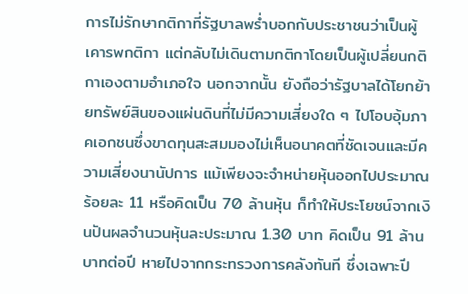การไม่รักษากติกาที่รัฐบาลพร่ำบอกกับประชาชนว่าเป็นผู้เคารพกติกา แต่กลับไม่เดินตามกติกาโดยเป็นผู้เปลี่ยนกติกาเองตามอำเภอใจ นอกจากนั้น ยังถือว่ารัฐบาลได้โยกย้ายทรัพย์สินของแผ่นดินที่ไม่มีความเสี่ยงใด ๆ ไปโอบอุ้มภาคเอกชนซึ่งขาดทุนสะสมมองไม่เห็นอนาคตที่ชัดเจนและมีความเสี่ยงนานัปการ แม้เพียงจะจำหน่ายหุ้นออกไปประมาณร้อยละ 11 หรือคิดเป็น 70 ล้านหุ้น ก็ทำให้ประโยชน์จากเงินปันผลจำนวนหุ้นละประมาณ 1.30 บาท คิดเป็น 91 ล้านบาทต่อปี หายไปจากกระทรวงการคลังทันที ซึ่งเฉพาะปี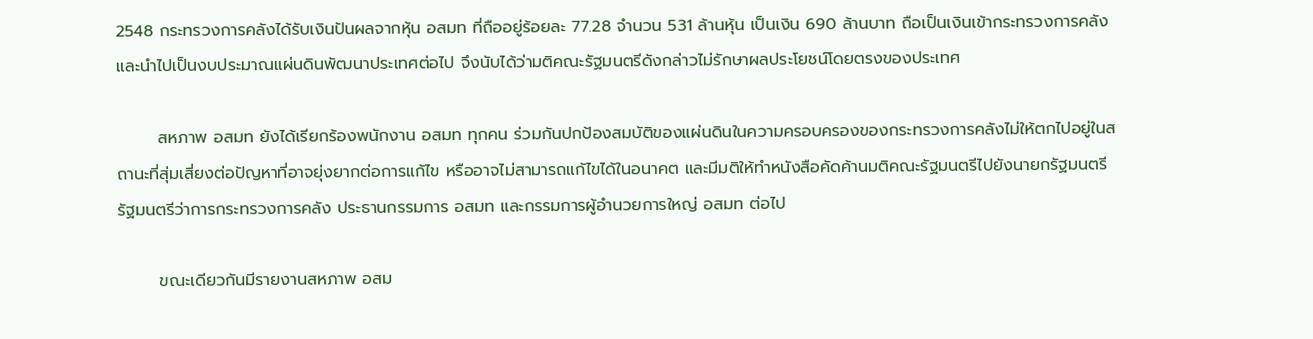2548 กระทรวงการคลังได้รับเงินปันผลจากหุ้น อสมท ที่ถืออยู่ร้อยละ 77.28 จำนวน 531 ล้านหุ้น เป็นเงิน 690 ล้านบาท ถือเป็นเงินเข้ากระทรวงการคลังและนำไปเป็นงบประมาณแผ่นดินพัฒนาประเทศต่อไป จึงนับได้ว่ามติคณะรัฐมนตรีดังกล่าวไม่รักษาผลประโยชน์โดยตรงของประเทศ

       สหภาพ อสมท ยังได้เรียกร้องพนักงาน อสมท ทุกคน ร่วมกันปกป้องสมบัติของแผ่นดินในความครอบครองของกระทรวงการคลังไม่ให้ตกไปอยู่ในสถานะที่สุ่มเสี่ยงต่อปัญหาที่อาจยุ่งยากต่อการแก้ไข หรืออาจไม่สามารถแก้ไขได้ในอนาคต และมีมติให้ทำหนังสือคัดค้านมติคณะรัฐมนตรีไปยังนายกรัฐมนตรี รัฐมนตรีว่าการกระทรวงการคลัง ประธานกรรมการ อสมท และกรรมการผู้อำนวยการใหญ่ อสมท ต่อไป

       ขณะเดียวกันมีรายงานสหภาพ อสม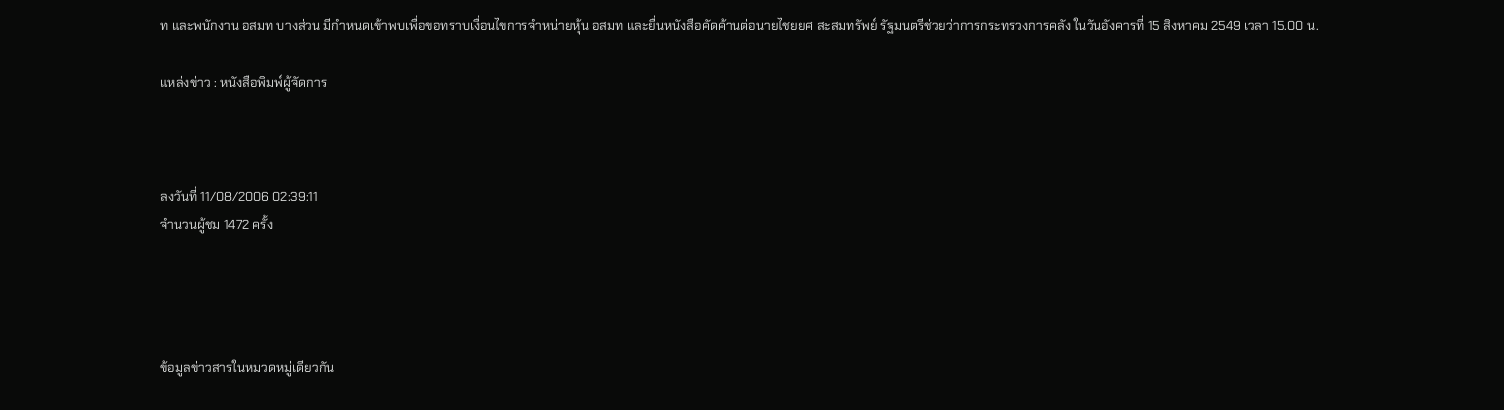ท และพนักงาน อสมท บางส่วน มีกำหนดเข้าพบเพื่อขอทราบเงื่อนไขการจำหน่ายหุ้น อสมท และยื่นหนังสือคัดค้านต่อนายไชยยศ สะสมทรัพย์ รัฐมนตรีช่วยว่าการกระทรวงการคลัง ในวันอังคารที่ 15 สิงหาคม 2549 เวลา 15.00 น.

แหล่งข่าว : หนังสือพิมพ์ผู้จัดการ



ลงวันที่ 11/08/2006 02:39:11
จำนวนผู้ชม 1472 ครั้ง




ข้อมูลข่าวสารในหมวดหมู่เดียวกัน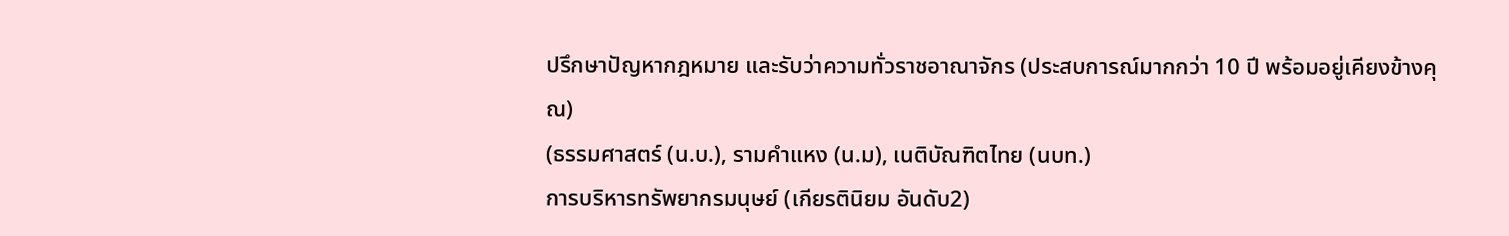ปรึกษาปัญหากฎหมาย และรับว่าความทั่วราชอาณาจักร (ประสบการณ์มากกว่า 10 ปี พร้อมอยู่เคียงข้างคุณ)
(ธรรมศาสตร์ (น.บ.), รามคำแหง (น.ม), เนติบัณฑิตไทย (นบท.)
การบริหารทรัพยากรมนุษย์ (เกียรตินิยม อันดับ2)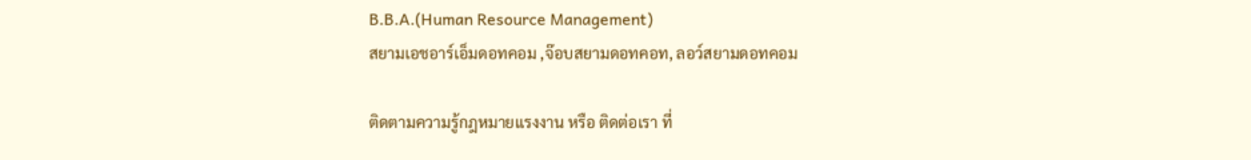B.B.A.(Human Resource Management)
สยามเอชอาร์เอ็มดอทคอม ,จ๊อบสยามดอทคอท, ลอว์สยามดอทคอม

ติดตามความรู้กฎหมายแรงงาน หรือ ติดต่อเรา ที่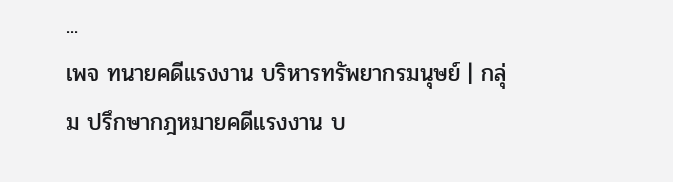...
เพจ ทนายคดีแรงงาน บริหารทรัพยากรมนุษย์ | กลุ่ม ปรึกษากฎหมายคดีแรงงาน บ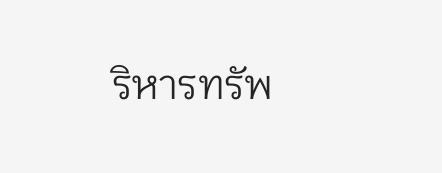ริหารทรัพ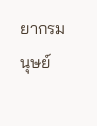ยากรมนุษย์